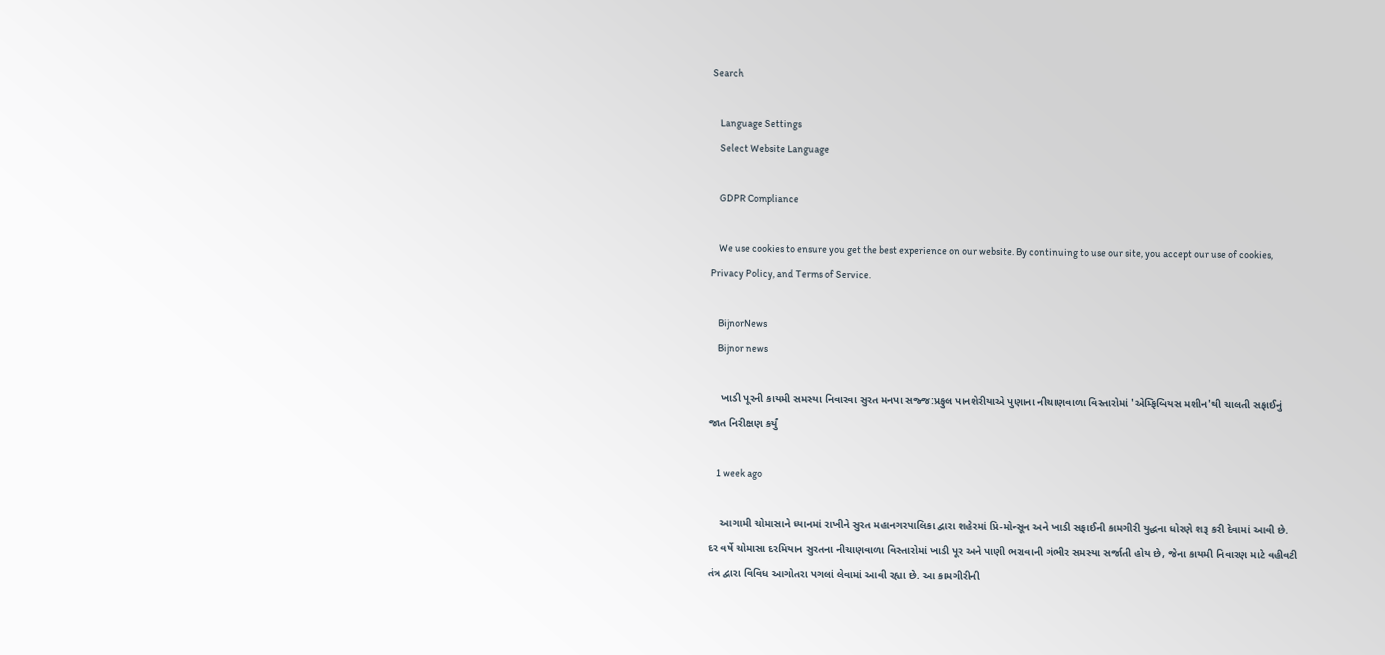Search

    Language Settings
    Select Website Language

    GDPR Compliance

    We use cookies to ensure you get the best experience on our website. By continuing to use our site, you accept our use of cookies, Privacy Policy, and Terms of Service.

    BijnorNews
    Bijnor news

    ખાડી પૂરની કાયમી સમસ્યા નિવારવા સુરત મનપા સજ્જ:પ્રફુલ પાનશેરીયાએ પુણાના નીચાણવાળા વિસ્તારોમાં 'એમ્ફિબિયસ મશીન'થી ચાલતી સફાઈનું જાત નિરીક્ષણ કર્યું

    1 week ago

    આગામી ચોમાસાને ધ્યાનમાં રાખીને સુરત મહાનગરપાલિકા દ્વારા શહેરમાં પ્રિ-મોન્સૂન અને ખાડી સફાઈની કામગીરી યુદ્ધના ધોરણે શરૂ કરી દેવામાં આવી છે. દર વર્ષે ચોમાસા દરમિયાન સુરતના નીચાણવાળા વિસ્તારોમાં ખાડી પૂર અને પાણી ભરાવાની ગંભીર સમસ્યા સર્જાતી હોય છે, જેના કાયમી નિવારણ માટે વહીવટી તંત્ર દ્વારા વિવિધ આગોતરા પગલાં લેવામાં આવી રહ્યા છે. આ કામગીરીની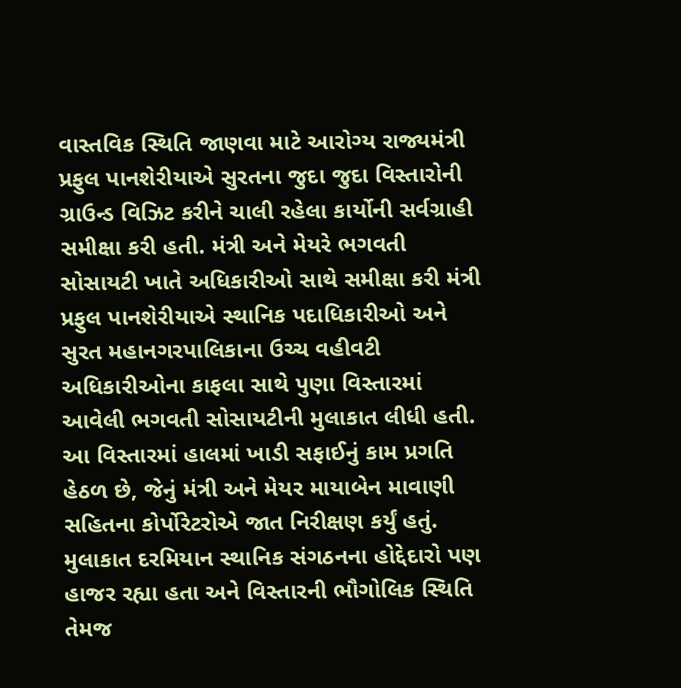વાસ્તવિક સ્થિતિ જાણવા માટે આરોગ્ય રાજ્યમંત્રી પ્રફુલ પાનશેરીયાએ સુરતના જુદા જુદા વિસ્તારોની ગ્રાઉન્ડ વિઝિટ કરીને ચાલી રહેલા કાર્યોની સર્વગ્રાહી સમીક્ષા કરી હતી. મંત્રી અને મેયરે ભગવતી સોસાયટી ખાતે અધિકારીઓ સાથે સમીક્ષા કરી મંત્રી પ્રફુલ પાનશેરીયાએ સ્થાનિક પદાધિકારીઓ અને સુરત મહાનગરપાલિકાના ઉચ્ચ વહીવટી અધિકારીઓના કાફલા સાથે પુણા વિસ્તારમાં આવેલી ભગવતી સોસાયટીની મુલાકાત લીધી હતી. આ વિસ્તારમાં હાલમાં ખાડી સફાઈનું કામ પ્રગતિ હેઠળ છે, જેનું મંત્રી અને મેયર માયાબેન માવાણી સહિતના કોર્પોરેટરોએ જાત નિરીક્ષણ કર્યું હતું. મુલાકાત દરમિયાન સ્થાનિક સંગઠનના હોદ્દેદારો પણ હાજર રહ્યા હતા અને વિસ્તારની ભૌગોલિક સ્થિતિ તેમજ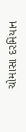ચોમાસા દરમિયાન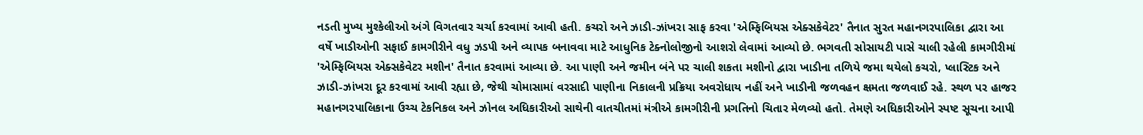નડતી મુખ્ય મુશ્કેલીઓ અંગે વિગતવાર ચર્ચા કરવામાં આવી હતી. કચરો અને ઝાડી-ઝાંખરા સાફ કરવા 'એમ્ફિબિયસ એક્સકેવેટર' તૈનાત સુરત મહાનગરપાલિકા દ્વારા આ વર્ષે ખાડીઓની સફાઈ કામગીરીને વધુ ઝડપી અને વ્યાપક બનાવવા માટે આધુનિક ટેક્નોલોજીનો આશરો લેવામાં આવ્યો છે. ભગવતી સોસાયટી પાસે ચાલી રહેલી કામગીરીમાં 'એમ્ફિબિયસ એક્સકેવેટર મશીન' તૈનાત કરવામાં આવ્યા છે. આ પાણી અને જમીન બંને પર ચાલી શકતા મશીનો દ્વારા ખાડીના તળિયે જમા થયેલો કચરો, પ્લાસ્ટિક અને ઝાડી-ઝાંખરા દૂર કરવામાં આવી રહ્યા છે, જેથી ચોમાસામાં વરસાદી પાણીના નિકાલની પ્રક્રિયા અવરોધાય નહીં અને ખાડીની જળવહન ક્ષમતા જળવાઈ રહે. સ્થળ પર હાજર મહાનગરપાલિકાના ઉચ્ચ ટેકનિકલ અને ઝોનલ અધિકારીઓ સાથેની વાતચીતમાં મંત્રીએ કામગીરીની પ્રગતિનો ચિતાર મેળવ્યો હતો. તેમણે અધિકારીઓને સ્પષ્ટ સૂચના આપી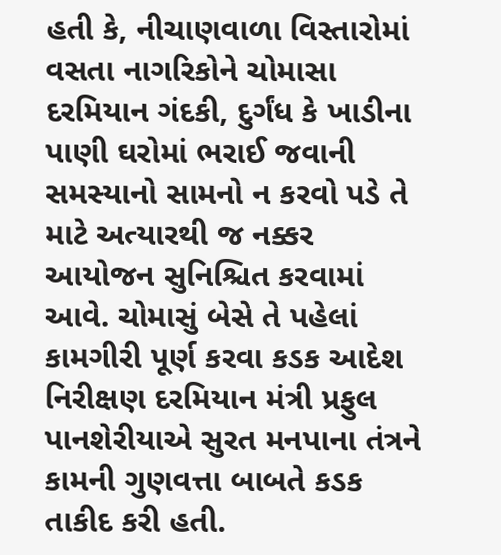હતી કે, નીચાણવાળા વિસ્તારોમાં વસતા નાગરિકોને ચોમાસા દરમિયાન ગંદકી, દુર્ગંધ કે ખાડીના પાણી ઘરોમાં ભરાઈ જવાની સમસ્યાનો સામનો ન કરવો પડે તે માટે અત્યારથી જ નક્કર આયોજન સુનિશ્ચિત કરવામાં આવે. ચોમાસું બેસે તે પહેલાં કામગીરી પૂર્ણ કરવા કડક આદેશ નિરીક્ષણ દરમિયાન મંત્રી પ્રફુલ પાનશેરીયાએ સુરત મનપાના તંત્રને કામની ગુણવત્તા બાબતે કડક તાકીદ કરી હતી.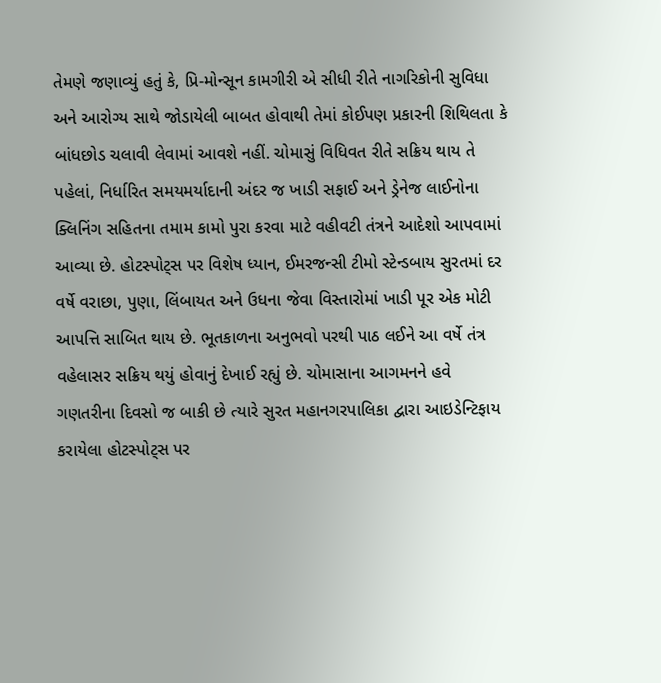તેમણે જણાવ્યું હતું કે, પ્રિ-મોન્સૂન કામગીરી એ સીધી રીતે નાગરિકોની સુવિધા અને આરોગ્ય સાથે જોડાયેલી બાબત હોવાથી તેમાં કોઈપણ પ્રકારની શિથિલતા કે બાંધછોડ ચલાવી લેવામાં આવશે નહીં. ચોમાસું વિધિવત રીતે સક્રિય થાય તે પહેલાં, નિર્ધારિત સમયમર્યાદાની અંદર જ ખાડી સફાઈ અને ડ્રેનેજ લાઈનોના ક્લિનિંગ સહિતના તમામ કામો પુરા કરવા માટે વહીવટી તંત્રને આદેશો આપવામાં આવ્યા છે. હોટસ્પોટ્સ પર વિશેષ ધ્યાન, ઈમરજન્સી ટીમો સ્ટેન્ડબાય સુરતમાં દર વર્ષે વરાછા, પુણા, લિંબાયત અને ઉધના જેવા વિસ્તારોમાં ખાડી પૂર એક મોટી આપત્તિ સાબિત થાય છે. ભૂતકાળના અનુભવો પરથી પાઠ લઈને આ વર્ષે તંત્ર વહેલાસર સક્રિય થયું હોવાનું દેખાઈ રહ્યું છે. ચોમાસાના આગમનને હવે ગણતરીના દિવસો જ બાકી છે ત્યારે સુરત મહાનગરપાલિકા દ્વારા આઇડેન્ટિફાય કરાયેલા હોટસ્પોટ્સ પર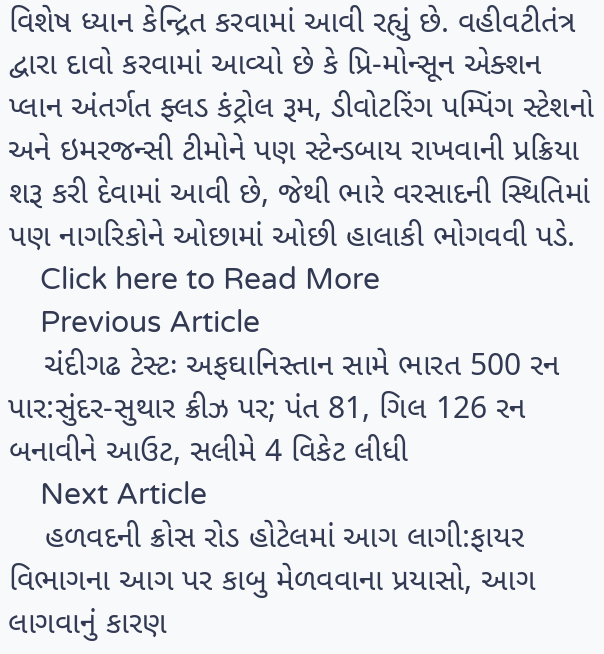વિશેષ ધ્યાન કેન્દ્રિત કરવામાં આવી રહ્યું છે. વહીવટીતંત્ર દ્વારા દાવો કરવામાં આવ્યો છે કે પ્રિ-મોન્સૂન એક્શન પ્લાન અંતર્ગત ફ્લડ કંટ્રોલ રૂમ, ડીવોટરિંગ પમ્પિંગ સ્ટેશનો અને ઇમરજન્સી ટીમોને પણ સ્ટેન્ડબાય રાખવાની પ્રક્રિયા શરૂ કરી દેવામાં આવી છે, જેથી ભારે વરસાદની સ્થિતિમાં પણ નાગરિકોને ઓછામાં ઓછી હાલાકી ભોગવવી પડે.
    Click here to Read More
    Previous Article
    ચંદીગઢ ટેસ્ટઃ અફઘાનિસ્તાન સામે ભારત 500 રન પાર:સુંદર-સુથાર ક્રીઝ પર; પંત 81, ગિલ 126 રન બનાવીને આઉટ, સલીમે 4 વિકેટ લીધી
    Next Article
    હળવદની ક્રોસ રોડ હોટેલમાં આગ લાગી:ફાયર વિભાગના આગ પર કાબુ મેળવવાના પ્રયાસો, આગ લાગવાનું કારણ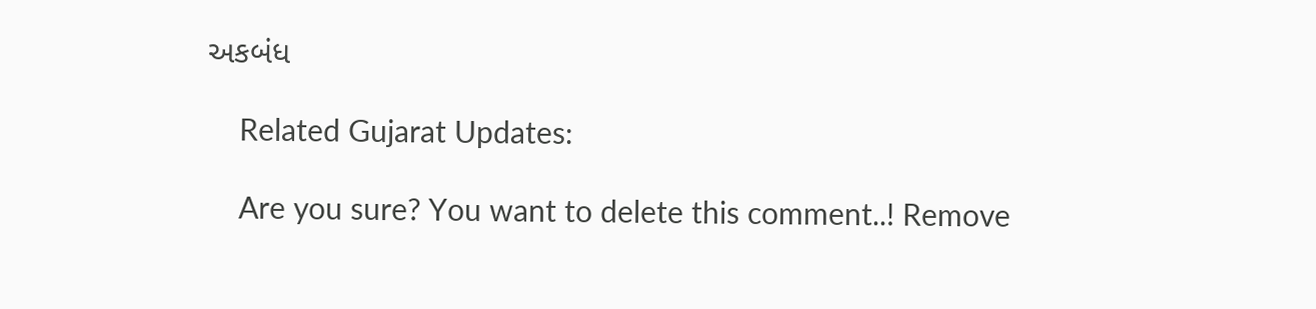અકબંધ

    Related Gujarat Updates:

    Are you sure? You want to delete this comment..! Remove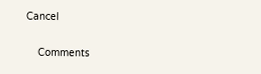Cancel

    Comments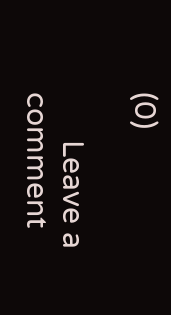(0)

      Leave a comment